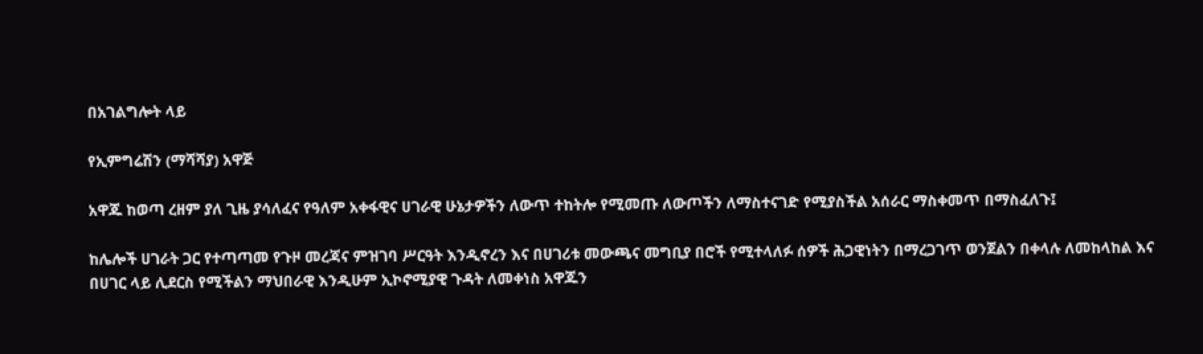በአገልግሎት ላይ

የኢምግሬሽን (ማሻሻያ) አዋጅ

አዋጁ ከወጣ ረዘም ያለ ጊዜ ያሳለፈና የዓለም አቀፋዊና ሀገራዊ ሁኔታዎችን ለውጥ ተከትሎ የሚመጡ ለውጦችን ለማስተናገድ የሚያስችል አሰራር ማስቀመጥ በማስፈለጉ፤

ከሌሎች ሀገራት ጋር የተጣጣመ የጉዞ መረጃና ምዝገባ ሥርዓት እንዲኖረን እና በሀገሪቱ መውጫና መግቢያ በሮች የሚተላለፉ ሰዎች ሕጋዊነትን በማረጋገጥ ወንጀልን በቀላሉ ለመከላከል እና በሀገር ላይ ሊደርስ የሚችልን ማህበራዊ እንዲሁም ኢኮኖሚያዊ ጉዳት ለመቀነስ አዋጁን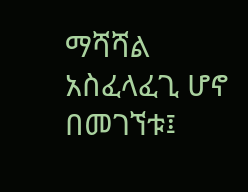ማሻሻል አስፈላፈጊ ሆኖ በመገኘቱ፤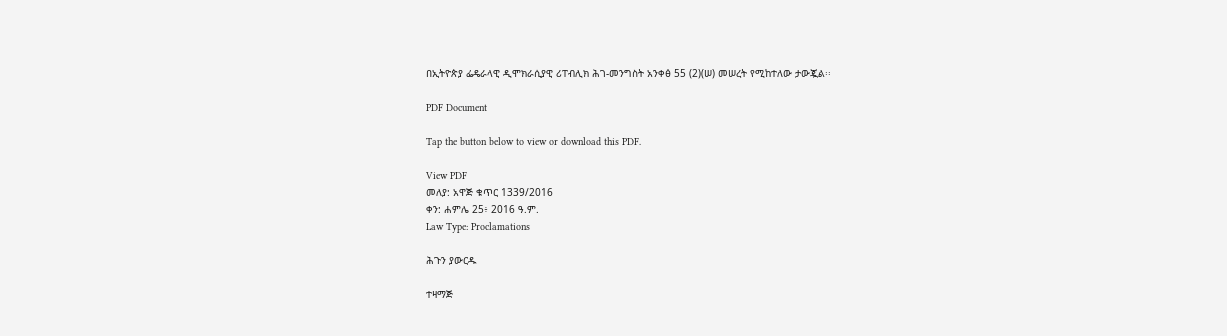በኢትዮጵያ ፌዴራላዊ ዲሞክራሲያዊ ሪፐብሊክ ሕገ-መንግስት አንቀፅ 55 (2)(ሠ) መሠረት የሚከተለው ታውጇል፡፡

PDF Document

Tap the button below to view or download this PDF.

View PDF
መለያ: አዋጅ ቁጥር 1339/2016
ቀን: ሐምሌ 25፥ 2016 ዓ.ም.
Law Type: Proclamations

ሕጉን ያውርዱ

ተዛማጅ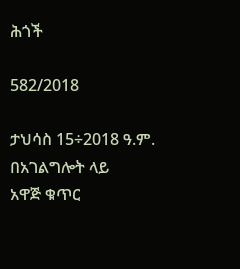ሕጎች

582/2018

ታህሳስ 15÷2018 ዓ.ም.
በአገልግሎት ላይ
አዋጅ ቁጥር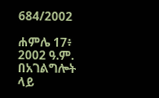684/2002

ሐምሌ 17፥ 2002 ዓ.ም.
በአገልግሎት ላይ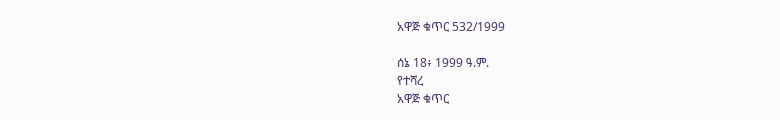አዋጅ ቁጥር 532/1999

ሰኔ 18፥ 1999 ዓ.ም.
የተሻረ
አዋጅ ቁጥር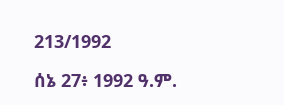213/1992

ሰኔ 27፥ 1992 ዓ.ም.